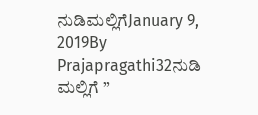ನುಡಿಮಲ್ಲಿಗೆJanuary 9, 2019By Prajapragathi32ನುಡಿ ಮಲ್ಲಿಗೆ ”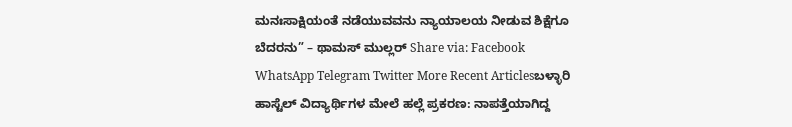ಮನಃಸಾಕ್ಷಿಯಂತೆ ನಡೆಯುವವನು ನ್ಯಾಯಾಲಯ ನೀಡುವ ಶಿಕ್ಷೆಗೂ ಬೆದರನು” – ಥಾಮಸ್ ಮುಲ್ಲರ್ Share via: Facebook WhatsApp Telegram Twitter More Recent Articlesಬಳ್ಳಾರಿ ಹಾಸ್ಟೆಲ್ ವಿದ್ಯಾರ್ಥಿಗಳ ಮೇಲೆ ಹಲ್ಲೆ ಪ್ರಕರಣ: ನಾಪತ್ತೆಯಾಗಿದ್ದ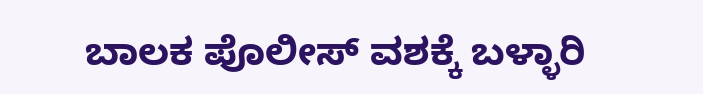ಬಾಲಕ ಪೊಲೀಸ್ ವಶಕ್ಕೆ ಬಳ್ಳಾರಿ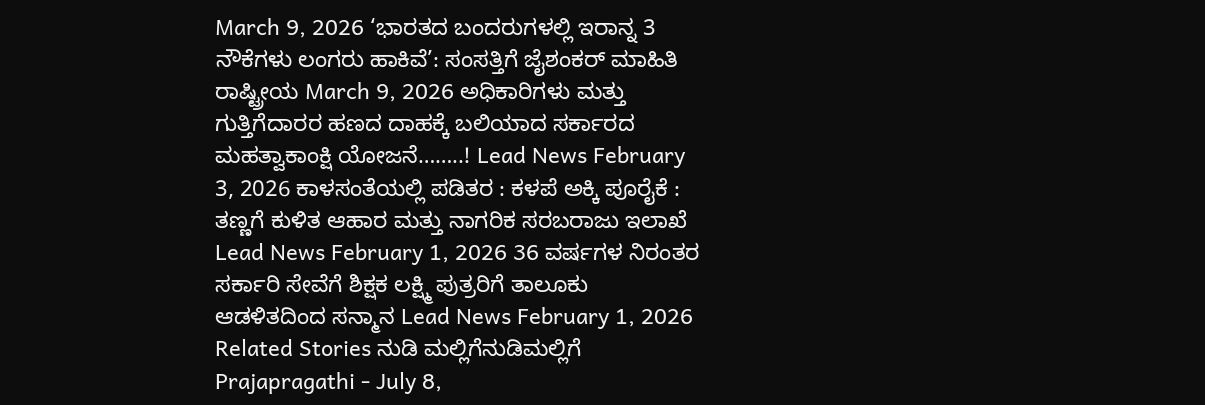March 9, 2026 ‘ಭಾರತದ ಬಂದರುಗಳಲ್ಲಿ ಇರಾನ್ನ 3 ನೌಕೆಗಳು ಲಂಗರು ಹಾಕಿವೆ’: ಸಂಸತ್ತಿಗೆ ಜೈಶಂಕರ್ ಮಾಹಿತಿ ರಾಷ್ಟ್ರೀಯ March 9, 2026 ಅಧಿಕಾರಿಗಳು ಮತ್ತು ಗುತ್ತಿಗೆದಾರರ ಹಣದ ದಾಹಕ್ಕೆ ಬಲಿಯಾದ ಸರ್ಕಾರದ ಮಹತ್ವಾಕಾಂಕ್ಷಿ ಯೋಜನೆ……..! Lead News February 3, 2026 ಕಾಳಸಂತೆಯಲ್ಲಿ ಪಡಿತರ : ಕಳಪೆ ಅಕ್ಕಿ ಪೂರೈಕೆ : ತಣ್ಣಗೆ ಕುಳಿತ ಆಹಾರ ಮತ್ತು ನಾಗರಿಕ ಸರಬರಾಜು ಇಲಾಖೆ Lead News February 1, 2026 36 ವರ್ಷಗಳ ನಿರಂತರ ಸರ್ಕಾರಿ ಸೇವೆಗೆ ಶಿಕ್ಷಕ ಲಕ್ಷ್ಮಿ ಪುತ್ರರಿಗೆ ತಾಲೂಕು ಆಡಳಿತದಿಂದ ಸನ್ಮಾನ Lead News February 1, 2026 Related Stories ನುಡಿ ಮಲ್ಲಿಗೆನುಡಿಮಲ್ಲಿಗೆ Prajapragathi - July 8,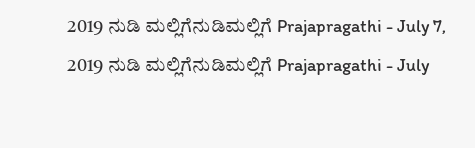2019 ನುಡಿ ಮಲ್ಲಿಗೆನುಡಿಮಲ್ಲಿಗೆ Prajapragathi - July 7, 2019 ನುಡಿ ಮಲ್ಲಿಗೆನುಡಿಮಲ್ಲಿಗೆ Prajapragathi - July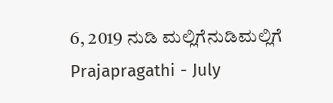6, 2019 ನುಡಿ ಮಲ್ಲಿಗೆನುಡಿಮಲ್ಲಿಗೆ Prajapragathi - July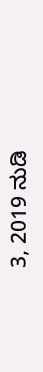3, 2019 ನುಡಿ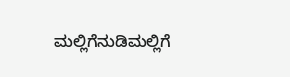ಮಲ್ಲಿಗೆನುಡಿಮಲ್ಲಿಗೆ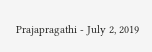Prajapragathi - July 2, 2019